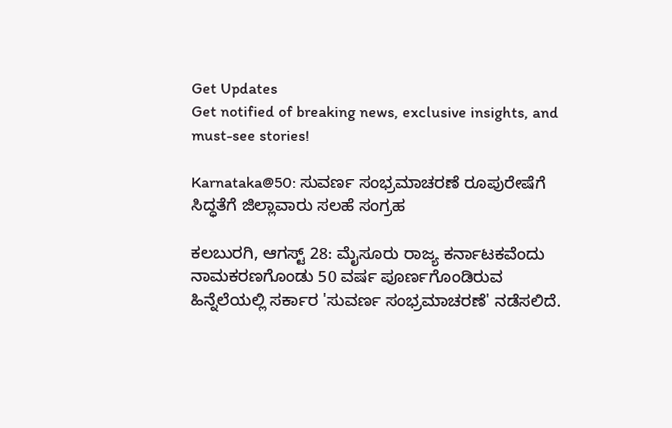Get Updates
Get notified of breaking news, exclusive insights, and must-see stories!

Karnataka@50: ಸುವರ್ಣ ಸಂಭ್ರಮಾಚರಣೆ ರೂಪುರೇಷೆಗೆ ಸಿದ್ಧತೆಗೆ ಜಿಲ್ಲಾವಾರು ಸಲಹೆ ಸಂಗ್ರಹ

ಕಲಬುರಗಿ, ಆಗಸ್ಟ್ 28: ಮೈಸೂರು ರಾಜ್ಯ ಕರ್ನಾಟಕವೆಂದು ನಾಮಕರಣಗೊಂಡು 50 ವರ್ಷ ಪೂರ್ಣಗೊಂಡಿರುವ ಹಿನ್ನೆಲೆಯಲ್ಲಿ ಸರ್ಕಾರ 'ಸುವರ್ಣ‌ ಸಂಭ್ರಮಾಚರಣೆ' ನಡೆಸಲಿದೆ.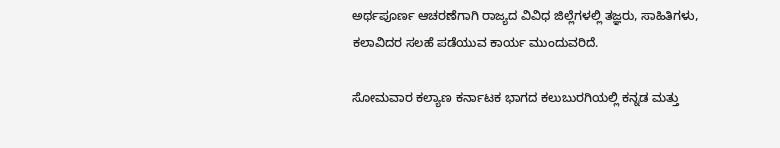ಅರ್ಥಪೂರ್ಣ ಆಚರಣೆಗಾಗಿ ರಾಜ್ಯದ ವಿವಿಧ ಜಿಲ್ಲೆಗಳಲ್ಲಿ ತಜ್ಞರು, ಸಾಹಿತಿಗಳು, ಕಲಾವಿದರ ಸಲಹೆ ಪಡೆಯುವ ಕಾರ್ಯ ಮುಂದುವರಿದೆ.

ಸೋಮವಾರ ಕಲ್ಯಾಣ ಕರ್ನಾಟಕ ಭಾಗದ ಕಲುಬುರಗಿಯಲ್ಲಿ ಕನ್ನಡ ಮತ್ತು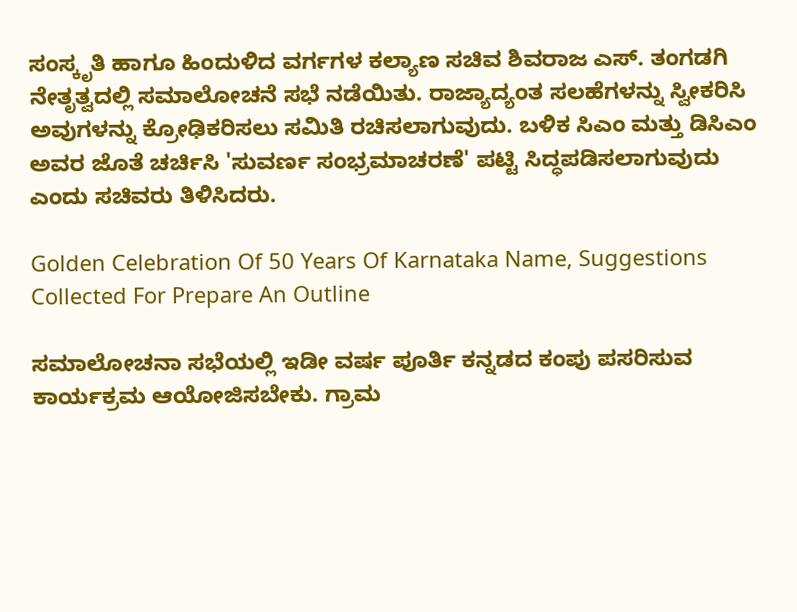ಸಂಸ್ಕೃತಿ ಹಾಗೂ ಹಿಂದುಳಿದ ವರ್ಗಗಳ ಕಲ್ಯಾಣ ಸಚಿವ ಶಿವರಾಜ ಎಸ್. ತಂಗಡಗಿ ನೇತೃತ್ವದಲ್ಲಿ ಸಮಾಲೋಚನೆ ಸಭೆ ನಡೆಯಿತು. ರಾಜ್ಯಾದ್ಯಂತ ಸಲಹೆಗಳನ್ನು ಸ್ವೀಕರಿಸಿ ಅವುಗಳನ್ನು ಕ್ರೋಢಿಕರಿಸಲು ಸಮಿತಿ ರಚಿಸಲಾಗುವುದು. ಬಳಿಕ ಸಿಎಂ ಮತ್ತು ಡಿಸಿಎಂ ಅವರ ಜೊತೆ ಚರ್ಚಿಸಿ 'ಸುವರ್ಣ‌ ಸಂಭ್ರಮಾಚರಣೆ' ಪಟ್ಟಿ ಸಿದ್ಧಪಡಿಸಲಾಗುವುದು ಎಂದು ಸಚಿವರು ತಿಳಿಸಿದರು.

Golden Celebration Of 50 Years Of Karnataka Name, Suggestions Collected For Prepare An Outline

ಸಮಾಲೋಚನಾ ಸಭೆಯಲ್ಲಿ ಇಡೀ ವರ್ಷ ಪೂರ್ತಿ ಕನ್ನಡದ ಕಂಪು ಪಸರಿಸುವ ಕಾರ್ಯಕ್ರಮ ಆಯೋಜಿಸಬೇಕು. ಗ್ರಾಮ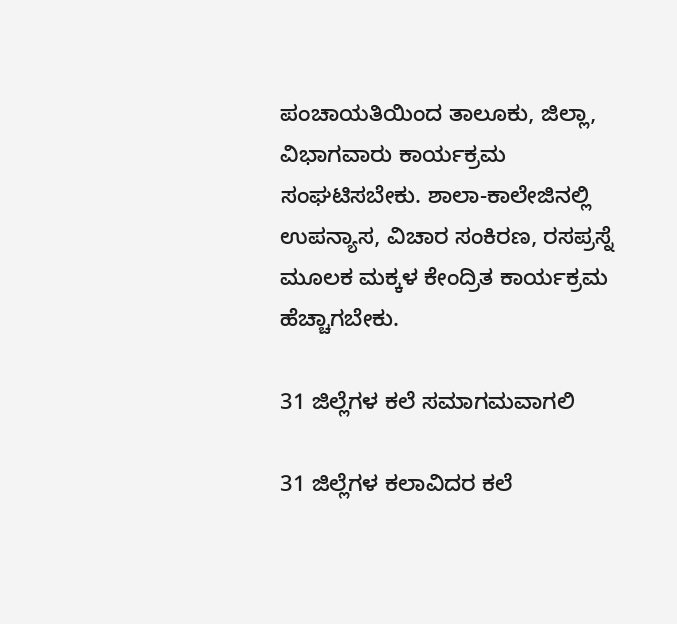ಪಂಚಾಯತಿಯಿಂದ ತಾಲೂಕು, ಜಿಲ್ಲಾ, ವಿಭಾಗವಾರು ಕಾರ್ಯಕ್ರಮ‌ ಸಂಘಟಿಸಬೇಕು. ಶಾಲಾ-ಕಾಲೇಜಿನಲ್ಲಿ ಉಪನ್ಯಾಸ, ವಿಚಾರ ಸಂಕಿರಣ, ರಸಪ್ರಸ್ನೆ ಮೂಲಕ ಮಕ್ಕಳ ಕೇಂದ್ರಿತ ಕಾರ್ಯಕ್ರಮ ಹೆಚ್ಚಾಗಬೇಕು.

31 ಜಿಲ್ಲೆಗಳ ಕಲೆ ಸಮಾಗಮವಾಗಲಿ

31 ಜಿಲ್ಲೆಗಳ ಕಲಾವಿದರ ಕಲೆ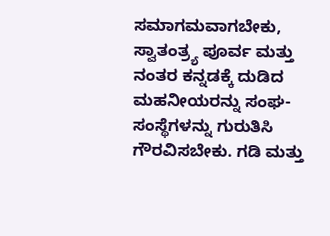ಸಮಾಗಮವಾಗಬೇಕು, ಸ್ವಾತಂತ್ರ್ಯ ಪೂರ್ವ ಮತ್ತು ನಂತರ ಕನ್ನಡಕ್ಕೆ ದುಡಿದ ಮಹನೀಯರನ್ನು ಸಂಘ-ಸಂಸ್ಥೆಗಳನ್ನು ಗುರುತಿಸಿ ಗೌರವಿಸಬೇಕು. ಗಡಿ ಮತ್ತು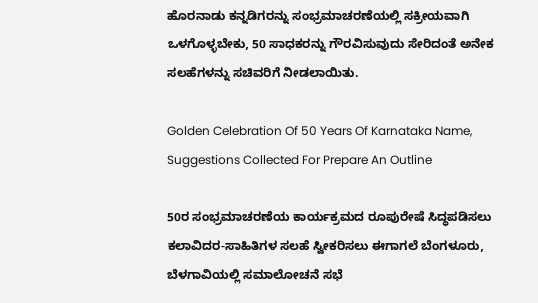ಹೊರನಾಡು ಕನ್ನಡಿಗರನ್ನು ಸಂಭ್ರಮಾಚರಣೆಯಲ್ಲಿ ಸಕ್ರೀಯವಾಗಿ ಒಳಗೊಳ್ಳಬೇಕು, 50 ಸಾಧಕರನ್ನು ಗೌರವಿಸುವುದು ಸೇರಿದಂತೆ ಅನೇಕ ಸಲಹೆಗಳನ್ನು ಸಚಿವರಿಗೆ ನೀಡಲಾಯಿತು.

Golden Celebration Of 50 Years Of Karnataka Name, Suggestions Collected For Prepare An Outline

50ರ ಸಂಭ್ರಮಾಚರಣೆಯ ಕಾರ್ಯಕ್ರಮದ ರೂಪುರೇಷೆ ಸಿದ್ಧಪಡಿಸಲು ಕಲಾವಿದರ-ಸಾಹಿತಿಗಳ ಸಲಹೆ ಸ್ವೀಕರಿಸಲು ಈಗಾಗಲೆ ಬೆಂಗಳೂರು, ಬೆಳಗಾವಿಯಲ್ಲಿ ಸಮಾಲೋಚನೆ‌ ಸಭೆ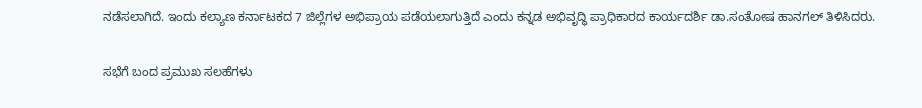ನಡೆಸಲಾಗಿದೆ. ಇಂದು ಕಲ್ಯಾಣ‌ ಕರ್ನಾಟಕದ 7 ಜಿಲ್ಲೆಗಳ ಅಭಿಪ್ರಾಯ ಪಡೆಯಲಾಗುತ್ತಿದೆ ಎಂದು ಕನ್ನಡ ಅಭಿವೃದ್ಧಿ ಪ್ರಾಧಿಕಾರದ ಕಾರ್ಯದರ್ಶಿ ಡಾ.ಸಂತೋಷ ಹಾನಗಲ್ ತಿಳಿಸಿದರು.

ಸಭೆಗೆ ಬಂದ ಪ್ರಮುಖ ಸಲಹೆಗಳು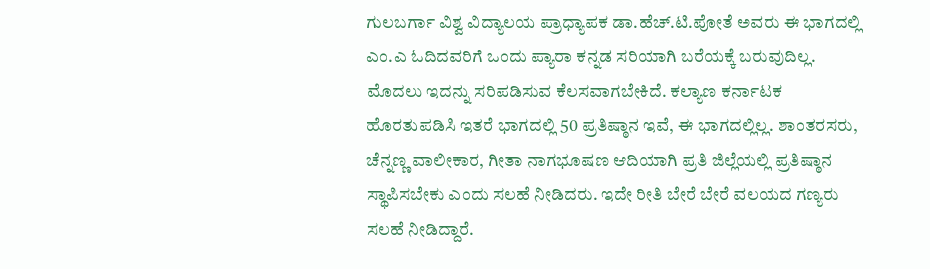ಗುಲಬರ್ಗಾ ವಿಶ್ವ ವಿದ್ಯಾಲಯ ಪ್ರಾಧ್ಯಾಪಕ ಡಾ.ಹೆಚ್.ಟಿ.ಪೋತೆ ಅವರು ಈ ಭಾಗದಲ್ಲಿ‌ ಎಂ.ಎ ಓದಿದವರಿಗೆ ಒಂದು ಪ್ಯಾರಾ ಕನ್ನಡ ಸರಿಯಾಗಿ ಬರೆಯಕ್ಕೆ ಬರುವುದಿಲ್ಲ. ಮೊದಲು ಇದನ್ನು ಸರಿಪಡಿಸುವ ಕೆಲಸವಾಗಬೇಕಿದೆ. ಕಲ್ಯಾಣ ಕರ್ನಾಟಕ ಹೊರತುಪಡಿಸಿ ಇತರೆ ಭಾಗದಲ್ಲಿ 50 ಪ್ರತಿಷ್ಠಾನ ಇವೆ, ಈ ಭಾಗದಲ್ಲಿಲ್ಲ. ಶಾಂತರಸರು, ಚೆನ್ನಣ್ಣ ವಾಲೀಕಾರ, ಗೀತಾ ನಾಗಭೂಷಣ ಆದಿಯಾಗಿ ಪ್ರತಿ ಜಿಲ್ಲೆಯಲ್ಲಿ ಪ್ರತಿಷ್ಠಾನ ಸ್ಥಾಪಿಸಬೇಕು ಎಂದು ಸಲಹೆ ನೀಡಿದರು. ಇದೇ ರೀತಿ ಬೇರೆ ಬೇರೆ ವಲಯದ ಗಣ್ಯರು ಸಲಹೆ ನೀಡಿದ್ದಾರೆ.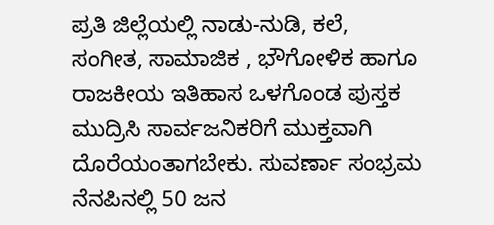ಪ್ರತಿ ಜಿಲ್ಲೆಯಲ್ಲಿ ನಾಡು-ನುಡಿ, ಕಲೆ, ಸಂಗೀತ, ಸಾಮಾಜಿಕ , ಭೌಗೋಳಿಕ ಹಾಗೂ ರಾಜಕೀಯ ಇತಿಹಾಸ ಒಳಗೊಂಡ ಪುಸ್ತಕ ಮುದ್ರಿಸಿ ಸಾರ್ವಜನಿಕರಿಗೆ ಮುಕ್ತವಾಗಿ ದೊರೆಯಂತಾಗಬೇಕು. ಸುವರ್ಣಾ ಸಂಭ್ರಮ‌ ನೆನಪಿನಲ್ಲಿ 50 ಜನ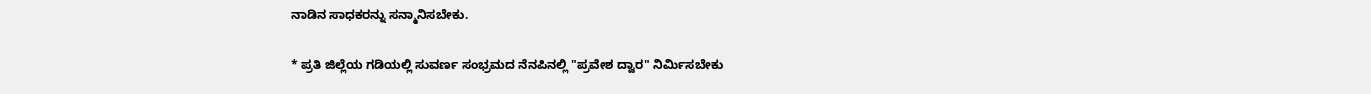ನಾಡಿನ ಸಾಧಕರನ್ನು ಸನ್ಮಾನಿಸಬೇಕು.

* ಪ್ರತಿ ಜಿಲ್ಲೆಯ ಗಡಿಯಲ್ಲಿ ಸುವರ್ಣ ಸಂಭ್ರಮ‌ದ ನೆನಪಿನಲ್ಲಿ "ಪ್ರವೇಶ ದ್ವಾರ" ನಿರ್ಮಿಸಬೇಕು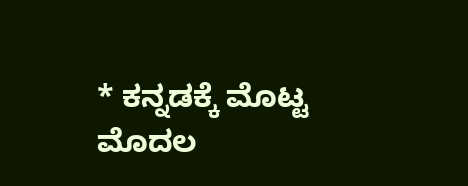* ಕನ್ನಡಕ್ಕೆ ಮೊಟ್ಟ ಮೊದಲ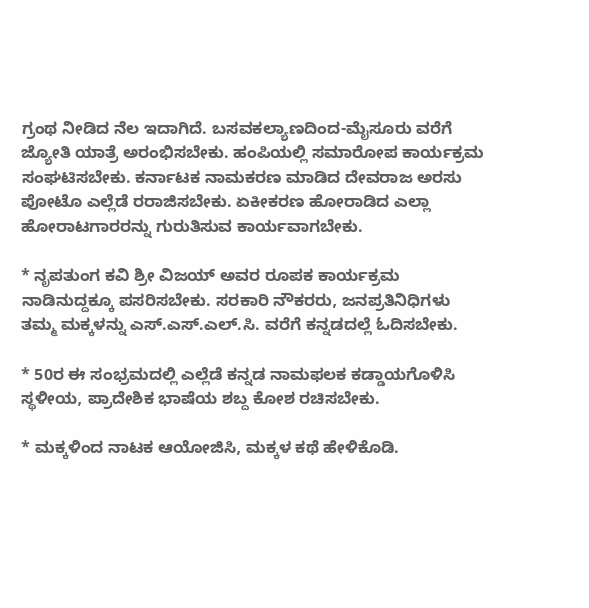ಗ್ರಂಥ‌ ನೀಡಿದ ನೆಲ ಇದಾಗಿದೆ. ಬಸವಕಲ್ಯಾಣದಿಂದ-ಮೈಸೂರು ವರೆಗೆ ಜ್ಯೋತಿ ಯಾತ್ರೆ ಅರಂಭಿಸಬೇಕು. ಹಂಪಿಯಲ್ಲಿ ಸಮಾರೋಪ ಕಾರ್ಯಕ್ರಮ‌ ಸಂಘಟಿಸಬೇಕು. ಕರ್ನಾಟಕ ನಾಮಕರಣ ಮಾಡಿದ ದೇವರಾಜ ಅರಸು ಪೋಟೊ ಎಲ್ಲೆಡೆ ರರಾಜಿಸಬೇಕು. ಏಕೀಕರಣ ಹೋರಾಡಿದ ಎಲ್ಲಾ ಹೋರಾಟಗಾರರನ್ನು ಗುರುತಿಸುವ ಕಾರ್ಯವಾಗಬೇಕು.

* ನೃಪತುಂಗ ಕವಿ‌ ಶ್ರೀ ವಿಜಯ್ ಅವರ ರೂಪಕ ಕಾರ್ಯಕ್ರಮ ನಾಡಿನುದ್ದಕ್ಕೂ ಪಸರಿಸಬೇಕು. ಸರಕಾರಿ ನೌಕರರು, ಜನಪ್ರತಿನಿಧಿಗಳು ತಮ್ಮ‌ ಮಕ್ಕಳನ್ನು ಎಸ್.ಎಸ್.ಎಲ್.ಸಿ. ವರೆಗೆ ಕನ್ನಡದಲ್ಲೆ ಓದಿಸಬೇಕು.

* 50ರ‌ ಈ ಸಂಭ್ರಮದಲ್ಲಿ ಎಲ್ಲೆಡೆ ಕನ್ನಡ ನಾಮಫಲಕ ಕಡ್ಡಾಯಗೊಳಿಸಿ ಸ್ಥಳೀಯ, ಪ್ರಾದೇಶಿಕ ಭಾಷೆಯ ಶಬ್ದ ಕೋಶ ರಚಿಸಬೇಕು.

* ಮಕ್ಕಳಿಂದ ನಾಟಕ ಆಯೋಜಿಸಿ, ಮಕ್ಕಳ ಕಥೆ ಹೇಳಿಕೊಡಿ.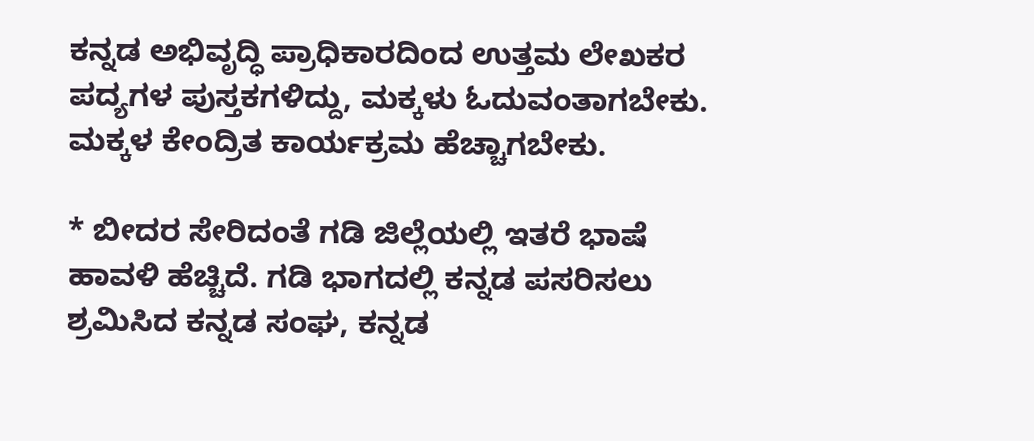ಕನ್ನಡ ಅಭಿವೃದ್ಧಿ ಪ್ರಾಧಿಕಾರದಿಂದ ಉತ್ತಮ‌ ಲೇಖಕರ ಪದ್ಯಗಳ ಪುಸ್ತಕಗಳಿದ್ದು, ಮಕ್ಕಳು ಓದುವಂತಾಗಬೇಕು. ಮಕ್ಕಳ ಕೇಂದ್ರಿತ ಕಾರ್ಯಕ್ರಮ ಹೆಚ್ಚಾಗಬೇಕು.

* ಬೀದರ‌ ಸೇರಿದಂತೆ ಗಡಿ ಜಿಲ್ಲೆಯಲ್ಲಿ ಇತರೆ ಭಾಷೆ ಹಾವಳಿ ಹೆಚ್ಚಿದೆ. ಗಡಿ‌ ಭಾಗದಲ್ಲಿ ಕನ್ನಡ ಪಸರಿಸಲು ಶ್ರಮಿಸಿದ ಕನ್ನಡ ಸಂಘ, ಕನ್ನಡ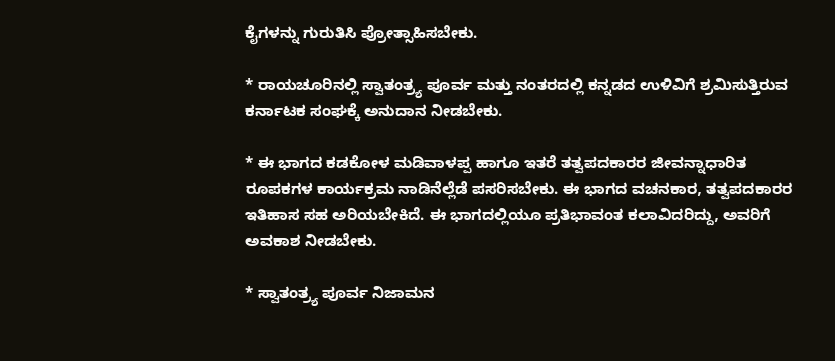ಕೈಗಳನ್ನು ಗುರುತಿಸಿ ಪ್ರೋತ್ಸಾಹಿಸಬೇಕು.

* ರಾಯಚೂರಿನಲ್ಲಿ ಸ್ವಾತಂತ್ರ್ಯ ಪೂರ್ವ ಮತ್ತು ನಂತರದಲ್ಲಿ ಕನ್ನಡದ‌ ಉಳಿವಿಗೆ ಶ್ರಮಿಸುತ್ತಿರುವ ಕರ್ನಾಟಕ ಸಂಘಕ್ಕೆ ಅನುದಾನ ನೀಡಬೇಕು.

* ಈ ಭಾಗದ ಕಡಕೋಳ ಮಡಿವಾಳಪ್ಪ ಹಾಗೂ ಇತರೆ ತತ್ವಪದಕಾರರ ಜೀವನ್ನಾಧಾರಿತ ರೂಪಕಗಳ ಕಾರ್ಯಕ್ರಮ ನಾಡಿನೆಲ್ಲೆಡೆ ಪಸರಿಸಬೇಕು. ಈ ಭಾಗದ ವಚನಕಾರ, ತತ್ವಪದಕಾರರ ಇತಿಹಾಸ ಸಹ ಅರಿಯಬೇಕಿದೆ. ಈ ಭಾಗದಲ್ಲಿಯೂ ಪ್ರತಿಭಾವಂತ ಕಲಾವಿದರಿದ್ದು, ಅವರಿಗೆ ಅವಕಾಶ ನೀಡಬೇಕು.

* ಸ್ವಾತಂತ್ರ್ಯ ಪೂರ್ವ ನಿಜಾಮನ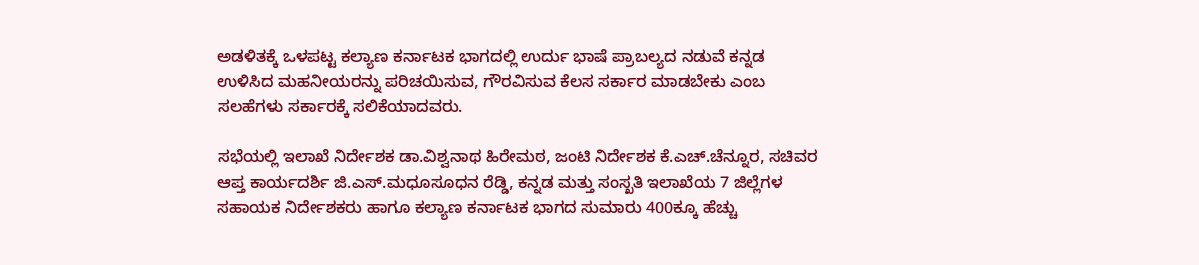ಅಡಳಿತಕ್ಕೆ ಒಳಪಟ್ಟ ಕಲ್ಯಾಣ ಕರ್ನಾಟಕ ಭಾಗದಲ್ಲಿ ಉರ್ದು ಭಾಷೆ ಪ್ರಾಬಲ್ಯದ ನಡುವೆ ಕನ್ನಡ ಉಳಿಸಿದ ಮಹನೀಯರನ್ನು ಪರಿಚಯಿಸುವ, ಗೌರವಿಸುವ ಕೆಲಸ‌ ಸರ್ಕಾರ ಮಾಡಬೇಕು ಎಂಬ ಸಲಹೆಗಳು ಸರ್ಕಾರಕ್ಕೆ ಸಲಿಕೆಯಾದವರು.

ಸಭೆಯಲ್ಲಿ ಇಲಾಖೆ ನಿರ್ದೇಶಕ ಡಾ.ವಿಶ್ವನಾಥ ಹಿರೇಮಠ, ಜಂಟಿ ನಿರ್ದೇಶಕ ಕೆ.ಎಚ್.ಚೆನ್ನೂರ, ಸಚಿವರ ಆಪ್ತ ಕಾರ್ಯದರ್ಶಿ ಜಿ.ಎಸ್.ಮಧೂಸೂಧನ ರೆಡ್ಡಿ, ಕನ್ನಡ ಮತ್ತು ಸಂಸ್ಖತಿ ಇಲಾಖೆಯ 7 ಜಿಲ್ಲೆಗಳ ಸಹಾಯಕ ನಿರ್ದೇಶಕರು ಹಾಗೂ ಕಲ್ಯಾಣ ಕರ್ನಾಟಕ ಭಾಗದ ಸುಮಾರು 400ಕ್ಕೂ ಹೆಚ್ಚು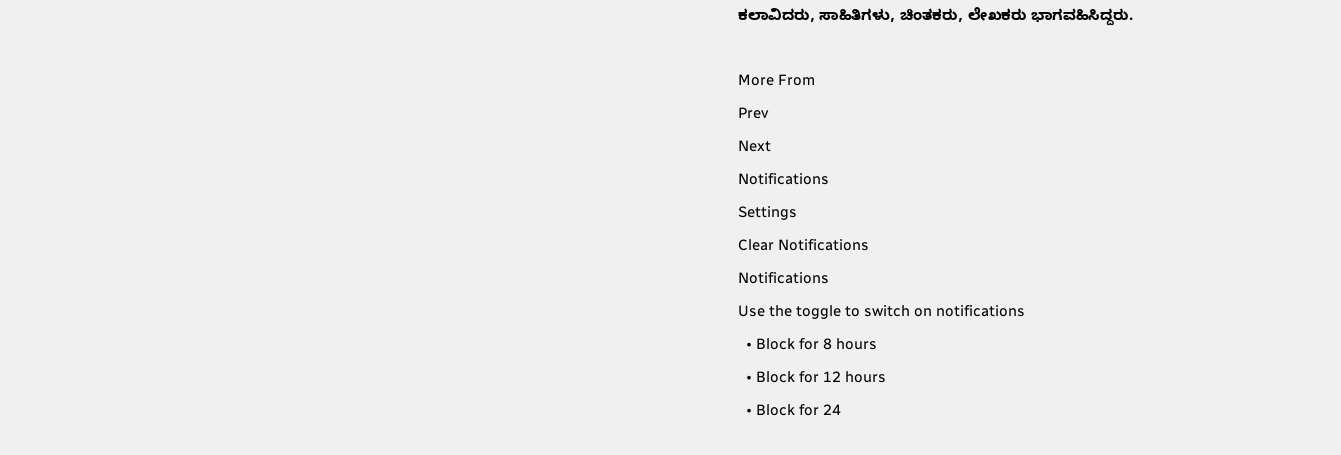ಕಲಾವಿದರು, ಸಾಹಿತಿಗಳು, ಚಿಂತಕರು, ಲೇಖಕರು ಭಾಗವಹಿಸಿದ್ದರು.

More From
Prev
Next
Notifications
Settings
Clear Notifications
Notifications
Use the toggle to switch on notifications
  • Block for 8 hours
  • Block for 12 hours
  • Block for 24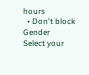hours
  • Don't block
Gender
Select your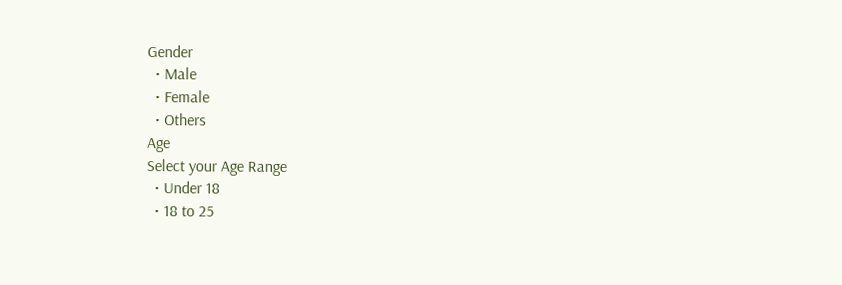Gender
  • Male
  • Female
  • Others
Age
Select your Age Range
  • Under 18
  • 18 to 25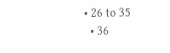• 26 to 35
  • 36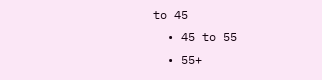to 45
  • 45 to 55
  • 55+